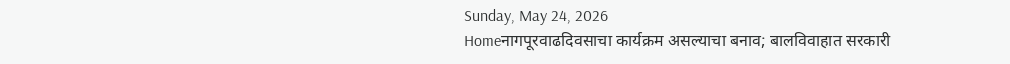Sunday, May 24, 2026
Homeनागपूरवाढदिवसाचा कार्यक्रम असल्याचा बनाव; बालविवाहात सरकारी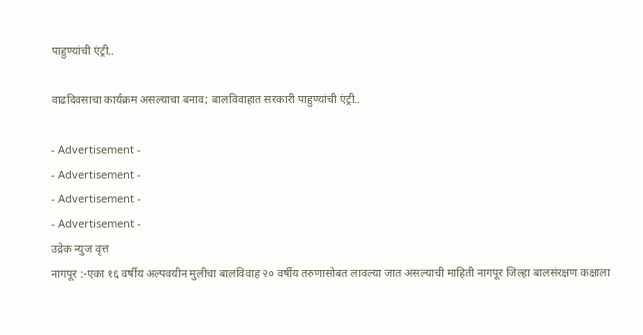पाहुण्यांची एंट्री..

वाढदिवसाचा कार्यक्रम असल्याचा बनाव; बालविवाहात सरकारी पाहुण्यांची एंट्री..

- Advertisement -
- Advertisement -
- Advertisement -
- Advertisement -
उद्रेक न्युज वृत्त
नागपूर :-एका १६ वर्षीय अल्पवयीन मुलीचा बालविवाह २० वर्षीय तरुणासोबत लावल्या जात असल्याची माहिती नागपूर जिल्हा बालसंरक्षण कक्षाला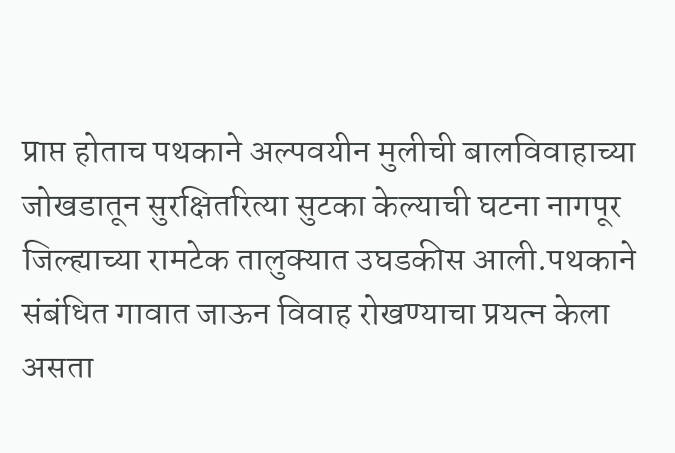प्राप्त होताच पथकाने अल्पवयीन मुलीची बालविवाहाच्या जोखडातून सुरक्षितरित्या सुटका केल्याची घटना नागपूर जिल्ह्याच्या रामटेक तालुक्यात उघडकीस आली.पथकाने संबंधित गावात जाऊन विवाह रोखण्याचा प्रयत्न केला असता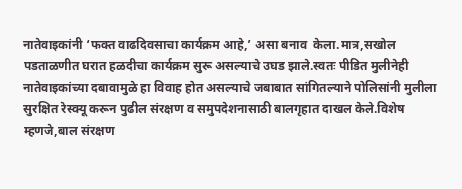नातेवाइकांनी ‘फक्त वाढदिवसाचा कार्यक्रम आहे,’ असा बनाव  केला.मात्र,सखोल पडताळणीत घरात हळदीचा कार्यक्रम सुरू असल्याचे उघड झाले.स्वतः पीडित मुलीनेही नातेवाइकांच्या दबावामुळे हा विवाह होत असल्याचे जबाबात सांगितल्याने पोलिसांनी मुलीला सुरक्षित रेस्क्यू करून पुढील संरक्षण व समुपदेशनासाठी बालगृहात दाखल केले.विशेष म्हणजे,बाल संरक्षण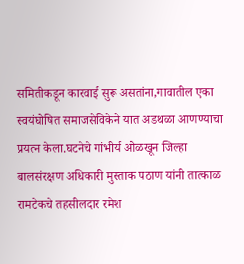समितीकडून कारवाई सुरू असतांना,गावातील एका स्वयंघोषित समाजसेविकेने यात अडथळा आणण्याचा प्रयत्न केला.घटनेचे गांभीर्य ओळखून जिल्हा बालसंरक्षण अधिकारी मुस्ताक पठाण यांनी तात्काळ रामटेकचे तहसीलदार रमेश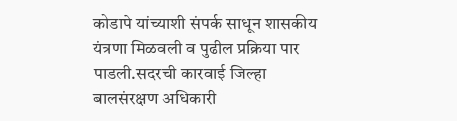कोडापे यांच्याशी संपर्क साधून शासकीय यंत्रणा मिळवली व पुढील प्रक्रिया पार पाडली.सदरची कारवाई जिल्हा बालसंरक्षण अधिकारी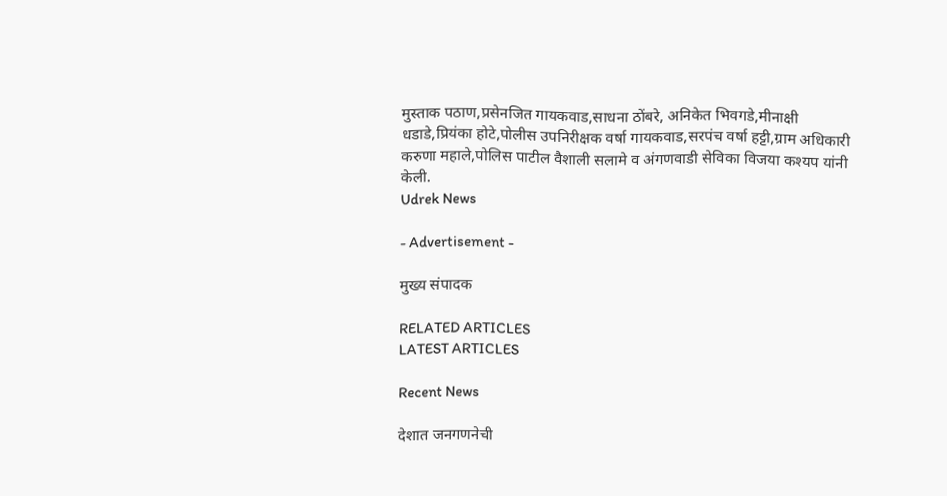मुस्ताक पठाण,प्रसेनजित गायकवाड,साधना ठोंबरे, अनिकेत भिवगडे,मीनाक्षी धडाडे,प्रियंका होटे,पोलीस उपनिरीक्षक वर्षा गायकवाड,सरपंच वर्षा हट्टी,ग्राम अधिकारी करुणा महाले,पोलिस पाटील वैशाली सलामे व अंगणवाडी सेविका विजया कश्यप यांनी केली.
Udrek News

- Advertisement -

मुख्य संपादक

RELATED ARTICLES
LATEST ARTICLES

Recent News

देशात जनगणनेची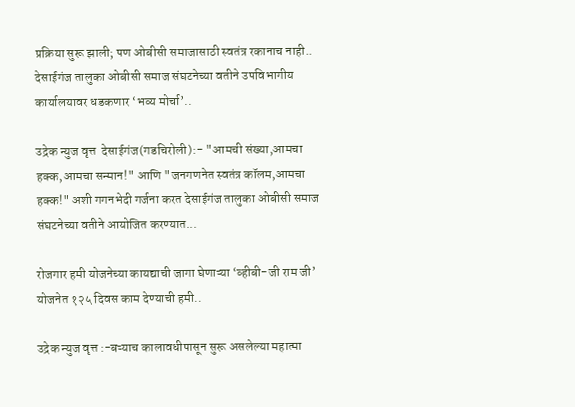प्रक्रिया सुरू झाली; पण ओबीसी समाजासाठी स्वतंत्र रकानाच नाही.. देसाईगंज तालुका ओबीसी समाज संघटनेच्या वतीने उपविभागीय कार्यालयावर धडकणार ‘भव्य मोर्चा’..

उद्रेक न्युज वृत्त  देसाईगंज(गडचिरोली):- "आमची संख्या,आमचा हक्क,आमचा सन्मान!" आणि "जनगणनेत स्वतंत्र कॉलम,आमचा हक्क!" अशी गगनभेदी गर्जना करत देसाईगंज तालुका ओबीसी समाज संघटनेच्या वतीने आयोजित करण्यात...

रोजगार हमी योजनेच्या कायद्याची जागा घेणाऱ्या ‘व्हीबी-जी राम जी’ योजनेत १२५ दिवस काम देण्याची हमी..

उद्रेक न्युज वृत्त :-बऱ्याच कालावधीपासून सुरू असलेल्या महात्मा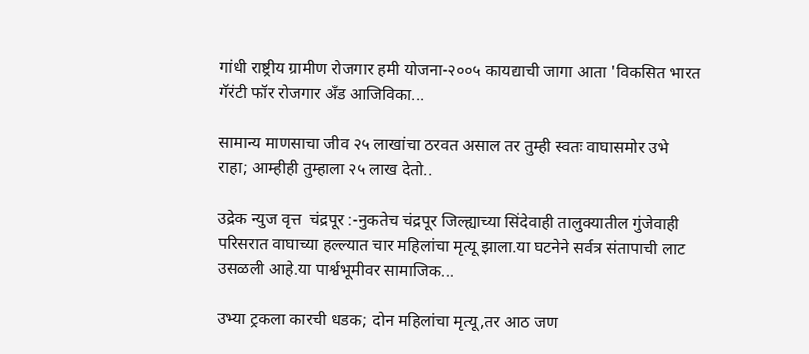गांधी राष्ट्रीय ग्रामीण रोजगार हमी योजना-२००५ कायद्याची जागा आता 'विकसित भारत गॅरंटी फॉर रोजगार अँड आजिविका...

सामान्य माणसाचा जीव २५ लाखांचा ठरवत असाल तर तुम्ही स्वतः वाघासमोर उभे राहा; आम्हीही तुम्हाला २५ लाख देतो..

उद्रेक न्युज वृत्त  चंद्रपूर :-नुकतेच चंद्रपूर जिल्ह्याच्या सिंदेवाही तालुक्यातील गुंजेवाही परिसरात वाघाच्या हल्ल्यात चार महिलांचा मृत्यू झाला.या घटनेने सर्वत्र संतापाची लाट उसळली आहे.या पार्श्वभूमीवर सामाजिक...

उभ्या ट्रकला कारची धडक; दोन महिलांचा मृत्यू,तर आठ जण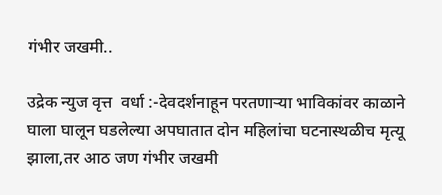गंभीर जखमी..

उद्रेक न्युज वृत्त  वर्धा :-देवदर्शनाहून परतणाऱ्या भाविकांवर काळाने घाला घालून घडलेल्या अपघातात दोन महिलांचा घटनास्थळीच मृत्यू झाला,तर आठ जण गंभीर जखमी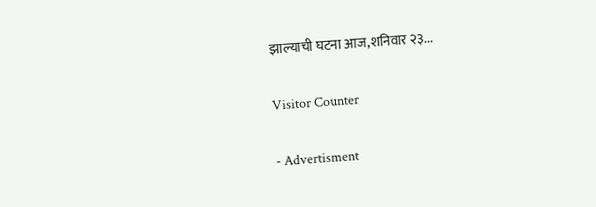झाल्याची घटना आज,शनिवार २३...

Visitor Counter

- Advertisment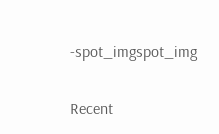-spot_imgspot_img

Recent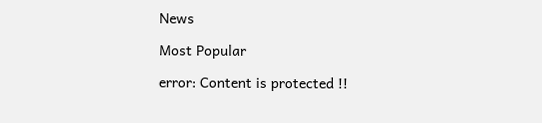News

Most Popular

error: Content is protected !!